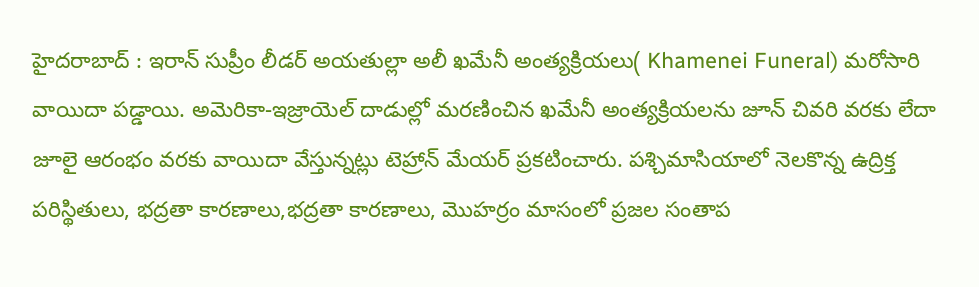హైదరాబాద్ : ఇరాన్ సుప్రీం లీడర్ అయతుల్లా అలీ ఖమేనీ అంత్యక్రియలు( Khamenei Funeral) మరోసారి వాయిదా పడ్డాయి. అమెరికా-ఇజ్రాయెల్ దాడుల్లో మరణించిన ఖమేనీ అంత్యక్రియలను జూన్ చివరి వరకు లేదా జూలై ఆరంభం వరకు వాయిదా వేస్తున్నట్లు టెహ్రాన్ మేయర్ ప్రకటించారు. పశ్చిమాసియాలో నెలకొన్న ఉద్రిక్త పరిస్థితులు, భద్రతా కారణాలు,భద్రతా కారణాలు, మొహర్రం మాసంలో ప్రజల సంతాప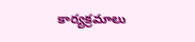కార్యక్రమాలు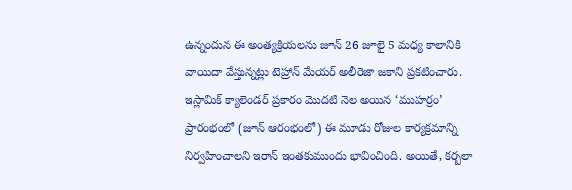ఉన్నందున ఈ అంత్యక్రియలను జూన్ 26 జూలై 5 మధ్య కాలానికి వాయిదా వేస్తున్నట్లు టెహ్రాన్ మేయర్ అలీరెజా జకాని ప్రకటించారు.
ఇస్లామిక్ క్యాలెండర్ ప్రకారం మొదటి నెల అయిన ‘ముహర్రం’ ప్రారంభంలో (జూన్ ఆరంభంలో) ఈ మూడు రోజుల కార్యక్రమాన్ని నిర్వహించాలని ఇరాన్ ఇంతకుముందు భావించింది. అయితే, కర్బలా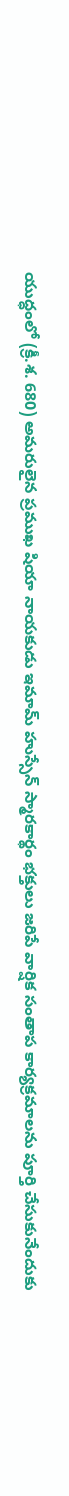యుద్ధంలో (క్రీ.శ. 680) అమరులైన ప్రముఖ షియా నాయకుడు ఇమామ్ హుస్సేన్ స్మారకార్థం భక్తులు జరిపే వార్షిక సంతాప కార్యక్రమాలను పూర్తి చేసుకునేందుకు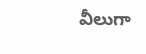వీలుగా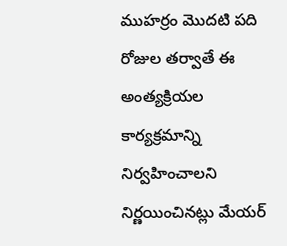ముహర్రం మొదటి పది రోజుల తర్వాతే ఈ అంత్యక్రియల కార్యక్రమాన్ని నిర్వహించాలని నిర్ణయించినట్లు మేయర్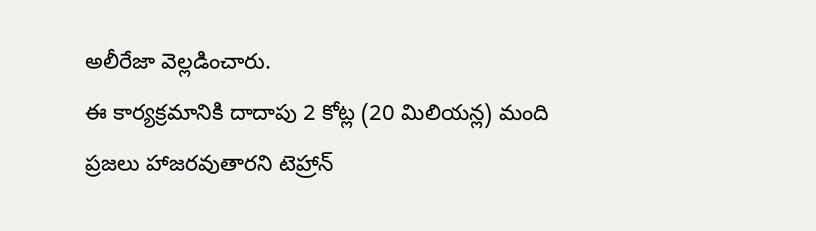అలీరేజా వెల్లడించారు.
ఈ కార్యక్రమానికి దాదాపు 2 కోట్ల (20 మిలియన్ల) మంది ప్రజలు హాజరవుతారని టెహ్రాన్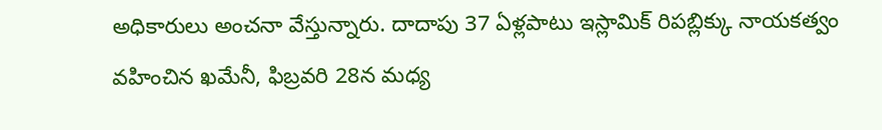అధికారులు అంచనా వేస్తున్నారు. దాదాపు 37 ఏళ్లపాటు ఇస్లామిక్ రిపబ్లిక్కు నాయకత్వం వహించిన ఖమేనీ, ఫిబ్రవరి 28న మధ్య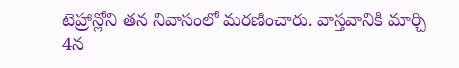టెహ్రాన్లోని తన నివాసంలో మరణించారు. వాస్తవానికి మార్చి 4న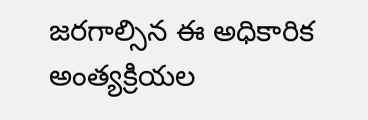జరగాల్సిన ఈ అధికారిక అంత్యక్రియల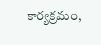కార్యక్రమం,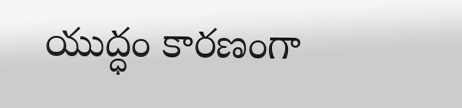యుద్ధం కారణంగా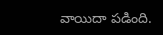వాయిదా పడింది.